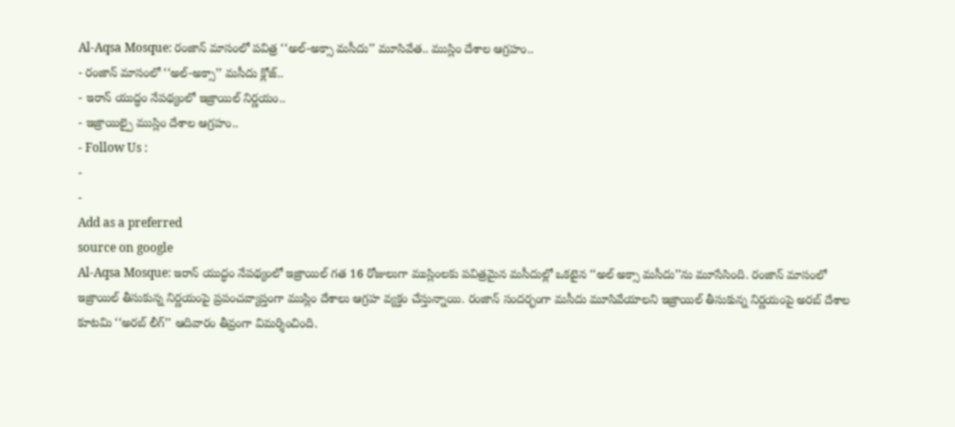Al-Aqsa Mosque: రంజాన్ మాసంలో పవిత్ర ‘‘అల్-అక్సా మసీదు’’ మూసివేత.. ముస్లిం దేశాల ఆగ్రహం..
- రంజాన్ మాసంలో ‘‘అల్-అక్సా’’ మసీదు క్లోజ్..
- ఇరాన్ యుద్ధం నేపథ్యంలో ఇజ్రాయిల్ నిర్ణయం..
- ఇజ్రాయిల్పై ముస్లిం దేశాల ఆగ్రహం..
- Follow Us :
-
-
Add as a preferred
source on google
Al-Aqsa Mosque: ఇరాన్ యుద్ధం నేపథ్యంలో ఇజ్రాయిల్ గత 16 రోజులుగా ముస్లింలకు పవిత్రమైన మసీదుల్లో ఒకటైన ‘‘అల్ అక్సా మసీదు’’ను మూసేసింది. రంజాన్ మాసంలో ఇజ్రాయిల్ తీసుకున్న నిర్ణయంపై ప్రపంచవ్యాప్తంగా ముస్లిం దేశాలు ఆగ్రహ వ్యక్తం చేస్తున్నాయి. రంజాన్ సందర్భంగా మసీదు మూసివేయాలని ఇజ్రాయిల్ తీసుకున్న నిర్ణయంపై అరబ్ దేశాల కూటమి ‘‘అరబ్ లీగ్’’ ఆదివారం తీవ్రంగా విమర్శించింది.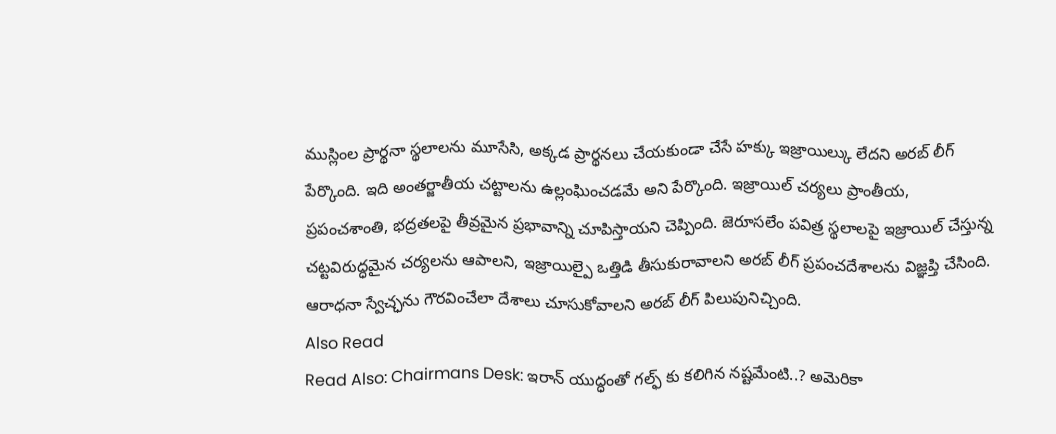ముస్లింల ప్రార్థనా స్థలాలను మూసేసి, అక్కడ ప్రార్థనలు చేయకుండా చేసే హక్కు ఇజ్రాయిల్కు లేదని అరబ్ లీగ్ పేర్కొంది. ఇది అంతర్జాతీయ చట్టాలను ఉల్లంఘించడమే అని పేర్కొంది. ఇజ్రాయిల్ చర్యలు ప్రాంతీయ, ప్రపంచశాంతి, భద్రతలపై తీవ్రమైన ప్రభావాన్ని చూపిస్తాయని చెప్పింది. జెరూసలేం పవిత్ర స్థలాలపై ఇజ్రాయిల్ చేస్తున్న చట్టవిరుద్ధమైన చర్యలను ఆపాలని, ఇజ్రాయిల్పై ఒత్తిడి తీసుకురావాలని అరబ్ లీగ్ ప్రపంచదేశాలను విజ్ఞప్తి చేసింది. ఆరాధనా స్వేచ్ఛను గౌరవించేలా దేశాలు చూసుకోవాలని అరబ్ లీగ్ పిలుపునిచ్చింది.
Also Read
Read Also: Chairmans Desk: ఇరాన్ యుద్ధంతో గల్ఫ్ కు కలిగిన నష్టమేంటి..? అమెరికా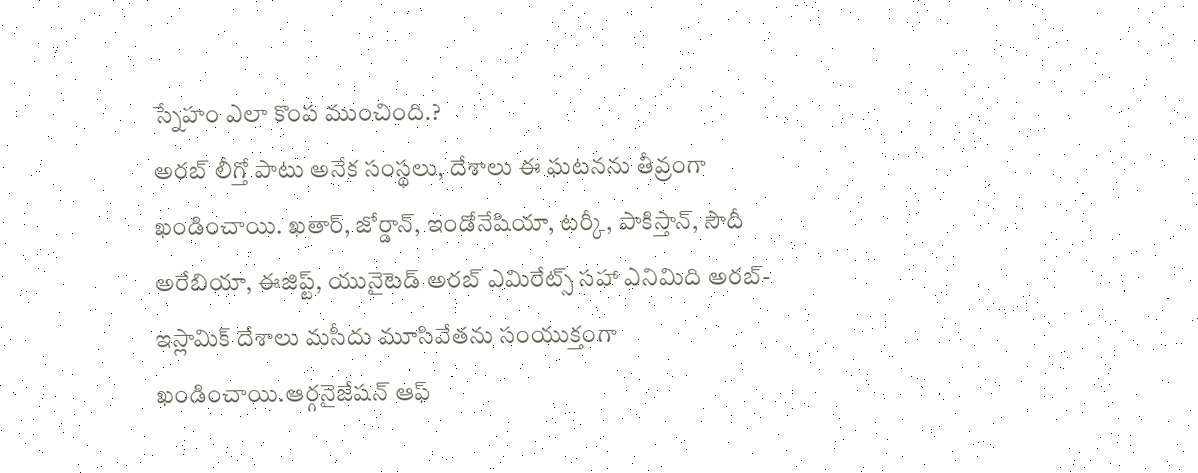స్నేహం ఎలా కొంప ముంచింది.?
అరబ్ లీగ్తో పాటు అనేక సంస్థలు, దేశాలు ఈ ఘటనను తీవ్రంగా ఖండించాయి. ఖతార్, జోర్డాన్, ఇండోనేషియా, టర్కీ, పాకిస్తాన్, సౌదీ అరేబియా, ఈజిప్ట్, యునైటెడ్ అరబ్ ఎమిరేట్స్ సహా ఎనిమిది అరబ్-ఇస్లామిక్ దేశాలు మసీదు మూసివేతను సంయుక్తంగా ఖండించాయి.ఆర్గనైజేషన్ ఆఫ్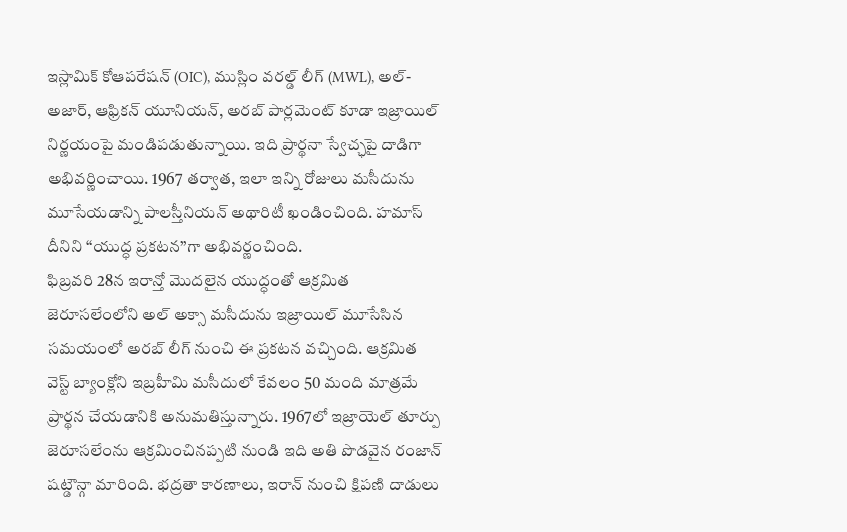ఇస్లామిక్ కోఆపరేషన్ (OIC), ముస్లిం వరల్డ్ లీగ్ (MWL), అల్-అజార్, ఆఫ్రికన్ యూనియన్, అరబ్ పార్లమెంట్ కూడా ఇజ్రాయిల్ నిర్ణయంపై మండిపడుతున్నాయి. ఇది ప్రార్థనా స్వేచ్ఛపై దాడిగా అభివర్ణించాయి. 1967 తర్వాత, ఇలా ఇన్ని రోజులు మసీదును మూసేయడాన్ని పాలస్తీనియన్ అథారిటీ ఖండించింది. హమాస్ దీనిని ‘‘యుద్ధ ప్రకటన’’గా అభివర్ణంచింది.
ఫిబ్రవరి 28న ఇరాన్తో మొదలైన యుద్ధంతో ఆక్రమిత జెరూసలేంలోని అల్ అక్సా మసీదును ఇజ్రాయిల్ మూసేసిన సమయంలో అరబ్ లీగ్ నుంచి ఈ ప్రకటన వచ్చింది. ఆక్రమిత వెస్ట్ బ్యాంక్లోని ఇబ్రహీమి మసీదులో కేవలం 50 మంది మాత్రమే ప్రార్థన చేయడానికి అనుమతిస్తున్నారు. 1967లో ఇజ్రాయెల్ తూర్పు జెరూసలేంను ఆక్రమించినప్పటి నుండి ఇది అతి పొడవైన రంజాన్ షట్డౌన్గా మారింది. భద్రతా కారణాలు, ఇరాన్ నుంచి క్షిపణి దాడులు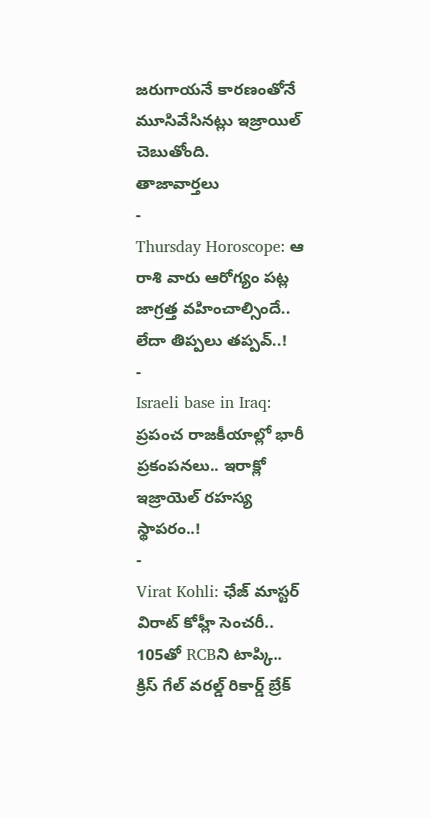జరుగాయనే కారణంతోనే మూసివేసినట్లు ఇజ్రాయిల్ చెబుతోంది.
తాజావార్తలు
-
Thursday Horoscope: ఆ రాశి వారు ఆరోగ్యం పట్ల జాగ్రత్త వహించాల్సిందే.. లేదా తిప్పలు తప్పవ్..!
-
Israeli base in Iraq: ప్రపంచ రాజకీయాల్లో భారీ ప్రకంపనలు.. ఇరాక్లో ఇజ్రాయెల్ రహస్య స్థాపరం..!
-
Virat Kohli: ఛేజ్ మాస్టర్ విరాట్ కోహ్లీ సెంచరీ.. 105తో RCBని టాప్కి.. క్రిస్ గేల్ వరల్డ్ రికార్డ్ బ్రేక్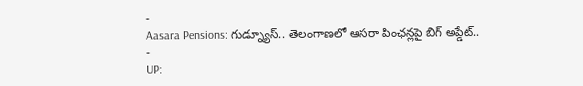-
Aasara Pensions: గుడ్న్యూస్.. తెలంగాణలో ఆసరా పింఛన్లపై బిగ్ అప్డేట్..
-
UP: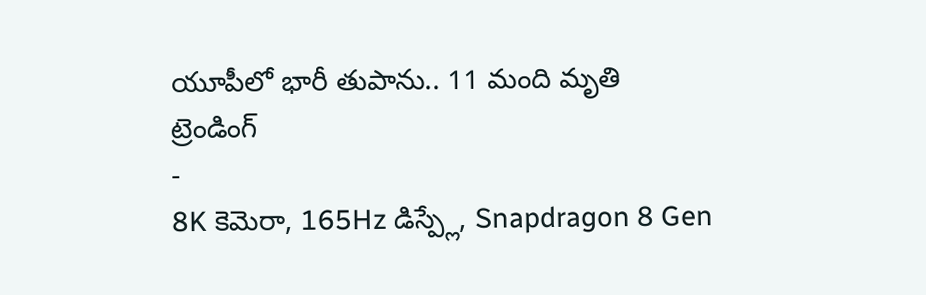యూపీలో భారీ తుపాను.. 11 మంది మృతి
ట్రెండింగ్
-
8K కెమెరా, 165Hz డిస్ప్లే, Snapdragon 8 Gen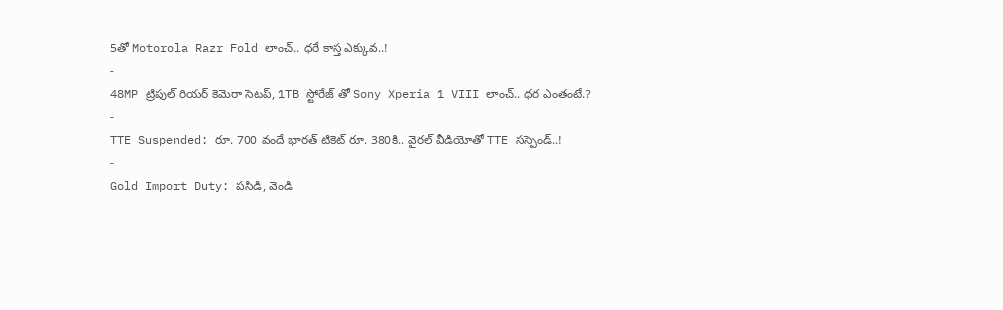5తో Motorola Razr Fold లాంచ్.. ధరే కాస్త ఎక్కువ..!
-
48MP ట్రిపుల్ రియర్ కెమెరా సెటప్, 1TB స్టోరేజ్ తో Sony Xperia 1 VIII లాంచ్.. ధర ఎంతంటే.?
-
TTE Suspended: రూ. 700 వందే భారత్ టికెట్ రూ. 380కి.. వైరల్ వీడియోతో TTE సస్పెండ్..!
-
Gold Import Duty: పసిడి, వెండి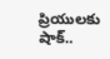ప్రియులకు షాక్..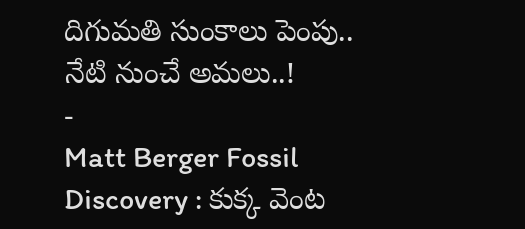దిగుమతి సుంకాలు పెంపు.. నేటి నుంచే అమలు..!
-
Matt Berger Fossil Discovery : కుక్క వెంట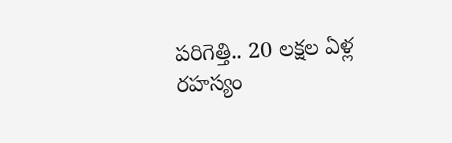పరిగెత్తి.. 20 లక్షల ఏళ్ల రహస్యం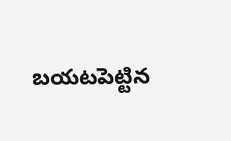బయటపెట్టిన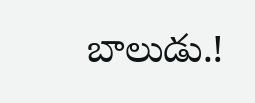బాలుడు.!